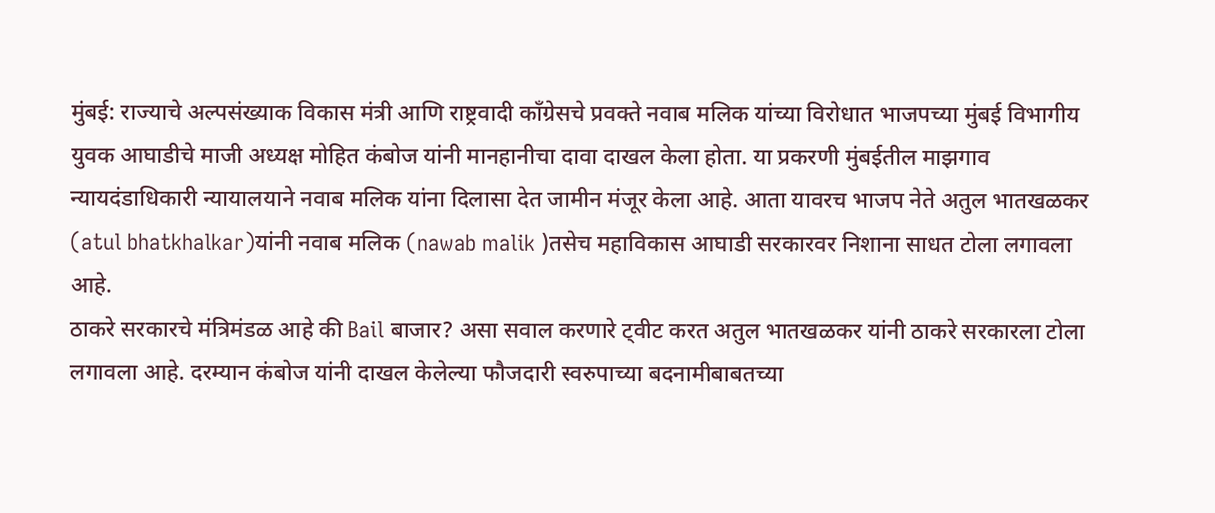मुंबई: राज्याचे अल्पसंख्याक विकास मंत्री आणि राष्ट्रवादी काँग्रेसचे प्रवक्ते नवाब मलिक यांच्या विरोधात भाजपच्या मुंबई विभागीय युवक आघाडीचे माजी अध्यक्ष मोहित कंबोज यांनी मानहानीचा दावा दाखल केला होता. या प्रकरणी मुंबईतील माझगाव न्यायदंडाधिकारी न्यायालयाने नवाब मलिक यांना दिलासा देत जामीन मंजूर केला आहे. आता यावरच भाजप नेते अतुल भातखळकर (atul bhatkhalkar)यांनी नवाब मलिक (nawab malik )तसेच महाविकास आघाडी सरकारवर निशाना साधत टोला लगावला आहे.
ठाकरे सरकारचे मंत्रिमंडळ आहे की Bail बाजार? असा सवाल करणारे ट्वीट करत अतुल भातखळकर यांनी ठाकरे सरकारला टोला लगावला आहे. दरम्यान कंबोज यांनी दाखल केलेल्या फौजदारी स्वरुपाच्या बदनामीबाबतच्या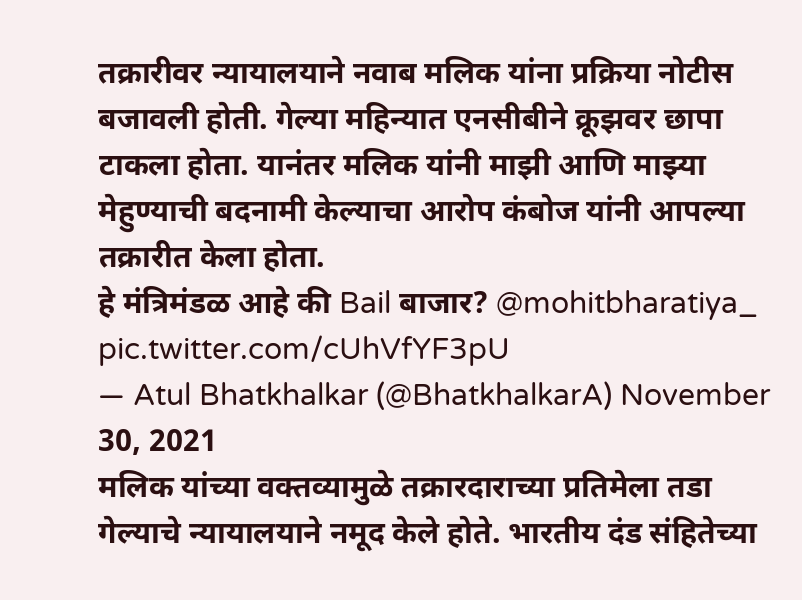तक्रारीवर न्यायालयाने नवाब मलिक यांना प्रक्रिया नोटीस बजावली होती. गेल्या महिन्यात एनसीबीने क्रूझवर छापा टाकला होता. यानंतर मलिक यांनी माझी आणि माझ्या मेहुण्याची बदनामी केल्याचा आरोप कंबोज यांनी आपल्या तक्रारीत केला होता.
हे मंत्रिमंडळ आहे की Bail बाजार? @mohitbharatiya_ pic.twitter.com/cUhVfYF3pU
— Atul Bhatkhalkar (@BhatkhalkarA) November 30, 2021
मलिक यांच्या वक्तव्यामुळे तक्रारदाराच्या प्रतिमेला तडा गेल्याचे न्यायालयाने नमूद केले होते. भारतीय दंड संहितेच्या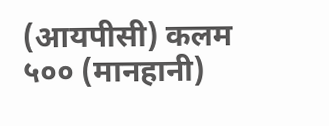(आयपीसी) कलम ५०० (मानहानी)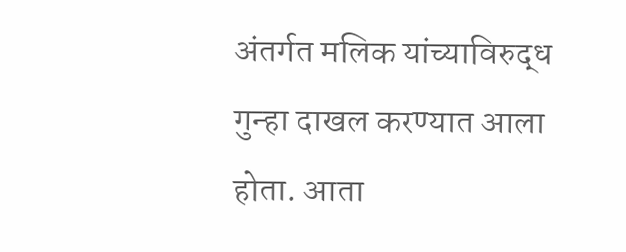अंतर्गत मलिक यांच्याविरुद्ध गुन्हा दाखल करण्यात आला होता. आता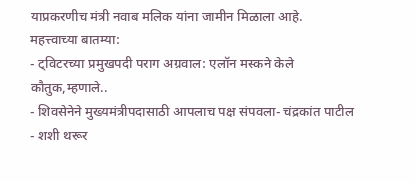याप्रकरणीच मंत्री नवाब मलिक यांना जामीन मिळाला आहे.
महत्त्वाच्या बातम्या:
- ट्विटरच्या प्रमुखपदी पराग अग्रवाल: एलॉन मस्कने केले कौतुक,म्हणाले..
- शिवसेनेने मुख्यमंत्रीपदासाठी आपलाच पक्ष संपवला- चंद्रकांत पाटील
- शशी थरूर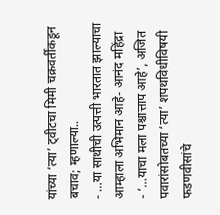यांच्या ‘त्या’ ट्वीटचा मिमी चक्रवर्तींकडून बचाव; म्हणाल्या..
- …या साथीची उत्पत्ती भारतात झाल्याचा आम्हाला अभिमान आहे- आनंद महिंद्रा
- ‘…याचा मला पश्चात्ताप आहे’, अजित पवारांसोबतच्या ‘त्या’ शपथविधीविषयी फडणवीसांचे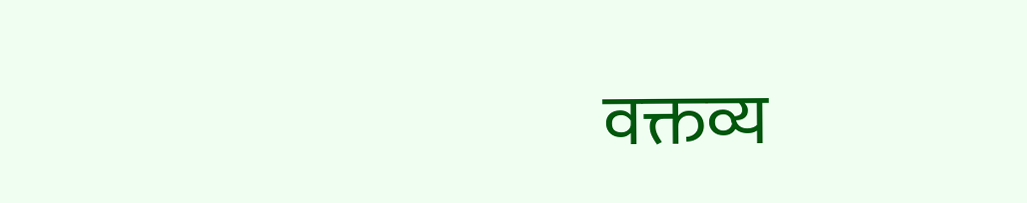वक्तव्य